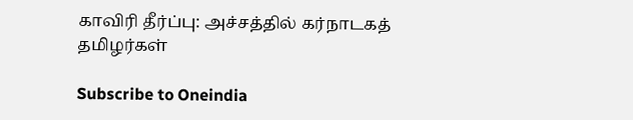காவிரி தீர்ப்பு: அச்சத்தில் கர்நாடகத் தமிழர்கள்

Subscribe to Oneindia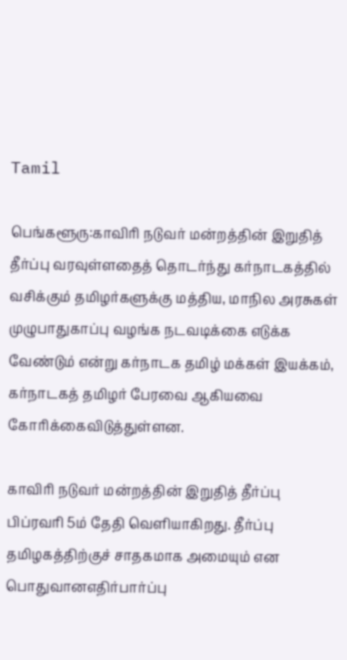Tamil

பெங்களூரு:காவிரி நடுவர் மன்றத்தின் இறுதித் தீர்ப்பு வரவுள்ளதைத் தொடர்ந்து கர்நாடகத்தில் வசிக்கும் தமிழர்களுக்கு மத்திய, மாநில அரசுகள் முழுபாதுகாப்பு வழங்க நடவடிக்கை எடுக்க வேண்டும் என்று கர்நாடக தமிழ் மக்கள் இயக்கம், கர்நாடகத் தமிழர் பேரவை ஆகியவை கோரிக்கைவிடுத்துள்ளன.

காவிரி நடுவர் மன்றத்தின் இறுதித் தீர்ப்பு பிப்ரவரி 5ம் தேதி வெளியாகிறது. தீர்ப்பு தமிழகத்திற்குச் சாதகமாக அமையும் என பொதுவானஎதிர்பார்ப்பு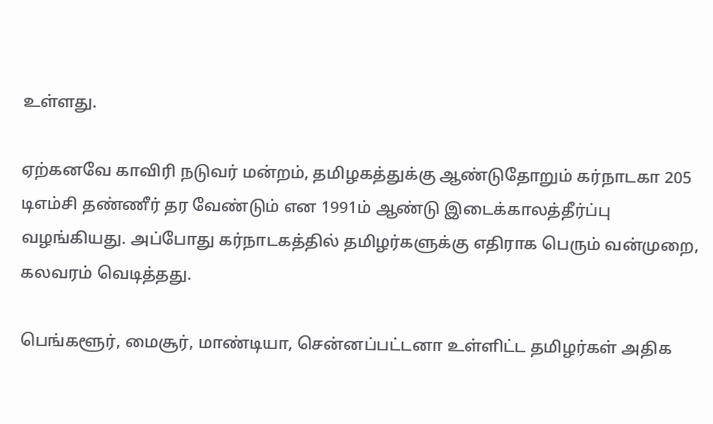உள்ளது.

ஏற்கனவே காவிரி நடுவர் மன்றம், தமிழகத்துக்கு ஆண்டுதோறும் கர்நாடகா 205 டிஎம்சி தண்ணீர் தர வேண்டும் என 1991ம் ஆண்டு இடைக்காலத்தீர்ப்பு வழங்கியது. அப்போது கர்நாடகத்தில் தமிழர்களுக்கு எதிராக பெரும் வன்முறை, கலவரம் வெடித்தது.

பெங்களூர், மைசூர், மாண்டியா, சென்னப்பட்டனா உள்ளிட்ட தமிழர்கள் அதிக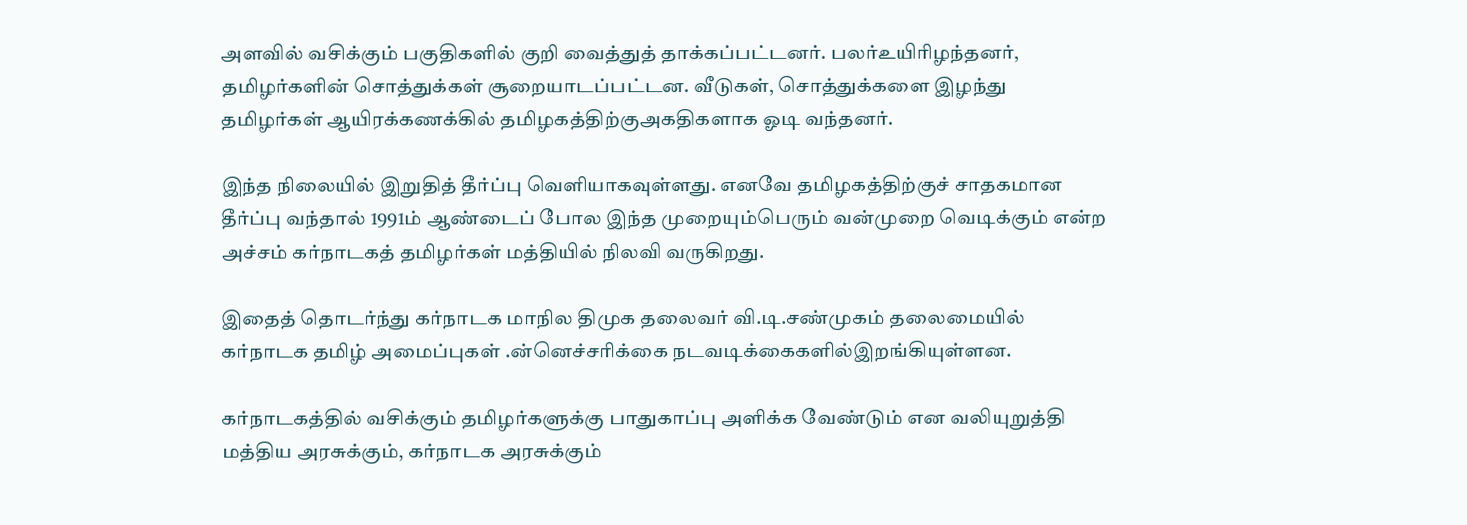அளவில் வசிக்கும் பகுதிகளில் குறி வைத்துத் தாக்கப்பட்டனர். பலர்உயிரிழந்தனர், தமிழர்களின் சொத்துக்கள் சூறையாடப்பட்டன. வீடுகள், சொத்துக்களை இழந்து தமிழர்கள் ஆயிரக்கணக்கில் தமிழகத்திற்குஅகதிகளாக ஓடி வந்தனர்.

இந்த நிலையில் இறுதித் தீர்ப்பு வெளியாகவுள்ளது. எனவே தமிழகத்திற்குச் சாதகமான தீர்ப்பு வந்தால் 1991ம் ஆண்டைப் போல இந்த முறையும்பெரும் வன்முறை வெடிக்கும் என்ற அச்சம் கர்நாடகத் தமிழர்கள் மத்தியில் நிலவி வருகிறது.

இதைத் தொடர்ந்து கர்நாடக மாநில திமுக தலைவர் வி.டி.சண்முகம் தலைமையில் கர்நாடக தமிழ் அமைப்புகள் .ன்னெச்சரிக்கை நடவடிக்கைகளில்இறங்கியுள்ளன.

கர்நாடகத்தில் வசிக்கும் தமிழர்களுக்கு பாதுகாப்பு அளிக்க வேண்டும் என வலியுறுத்தி மத்திய அரசுக்கும், கர்நாடக அரசுக்கும்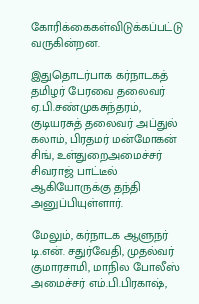கோரிக்கைகள்விடுக்கப்பட்டு வருகின்றன.

இதுதொடர்பாக கர்நாடகத் தமிழர் பேரவை தலைவர் ஏ.பி.சண்முகசுந்தரம், குடியரசுத் தலைவர் அப்துல் கலாம், பிரதமர் மன்மோகன் சிங், உள்துறைஅமைச்சர் சிவராஜ் பாட்டீல் ஆகியோருக்கு தந்தி அனுப்பியுள்ளார்.

மேலும், கர்நாடக ஆளுநர் டி.என். சதுர்வேதி, முதல்வர் குமாரசாமி, மாநில போலீஸ் அமைச்சர் எம்.பி.பிரகாஷ்,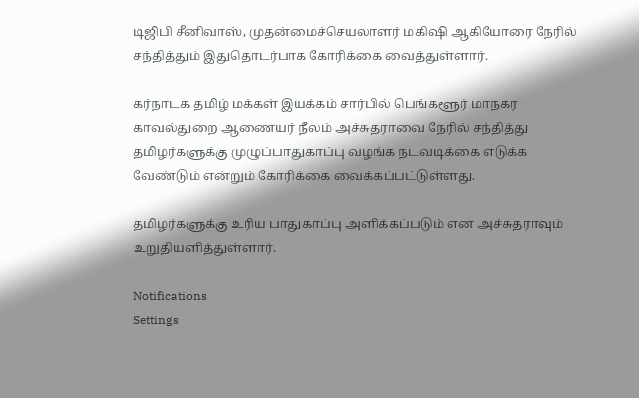டிஜிபி சீனிவாஸ், முதன்மைச்செயலாளர் மகிஷி ஆகியோரை நேரில் சந்தித்தும் இதுதொடர்பாக கோரிக்கை வைத்துள்ளார்.

கர்நாடக தமிழ் மக்கள் இயக்கம் சார்பில் பெங்களூர் மாநகர காவல்துறை ஆணையர் நீலம் அச்சுதராவை நேரில் சந்தித்து தமிழர்களுக்கு முழுப்பாதுகாப்பு வழங்க நடவடிக்கை எடுக்க வேண்டும் என்றும் கோரிக்கை வைக்கப்பட்டுள்ளது.

தமிழர்களுக்கு உரிய பாதுகாப்பு அளிக்கப்படும் என அச்சுதராவும் உறுதியளித்துள்ளார்.

Notifications
Settings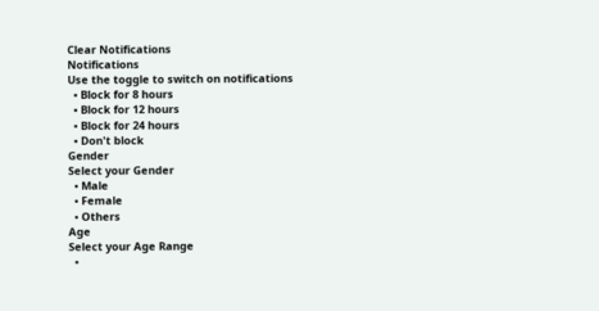Clear Notifications
Notifications
Use the toggle to switch on notifications
  • Block for 8 hours
  • Block for 12 hours
  • Block for 24 hours
  • Don't block
Gender
Select your Gender
  • Male
  • Female
  • Others
Age
Select your Age Range
  •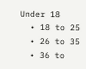Under 18
  • 18 to 25
  • 26 to 35
  • 36 to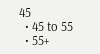45
  • 45 to 55
  • 55+